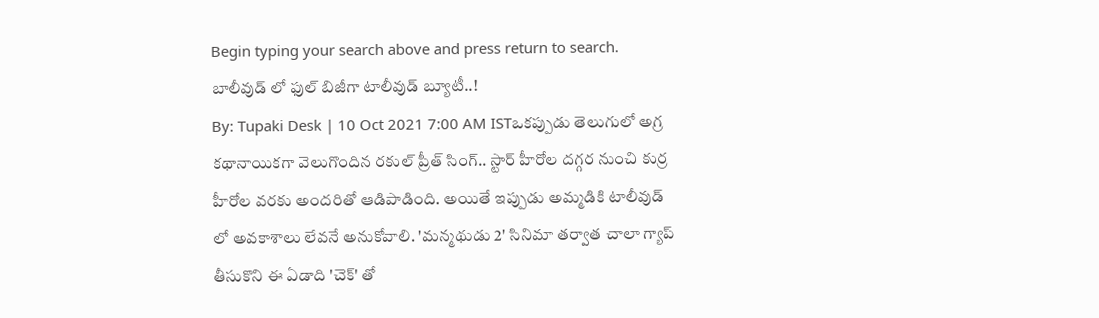Begin typing your search above and press return to search.
బాలీవుడ్ లో ఫుల్ బిజీగా టాలీవుడ్ బ్యూటీ..!
By: Tupaki Desk | 10 Oct 2021 7:00 AM ISTఒకప్పుడు తెలుగులో అగ్ర కథానాయికగా వెలుగొందిన రకుల్ ప్రీత్ సింగ్.. స్టార్ హీరోల దగ్గర నుంచి కుర్ర హీరోల వరకు అందరితో ఆడిపాడింది. అయితే ఇప్పుడు అమ్మడికి టాలీవుడ్ లో అవకాశాలు లేవనే అనుకోవాలి. 'మన్మథుడు 2' సినిమా తర్వాత చాలా గ్యాప్ తీసుకొని ఈ ఏడాది 'చెక్' తో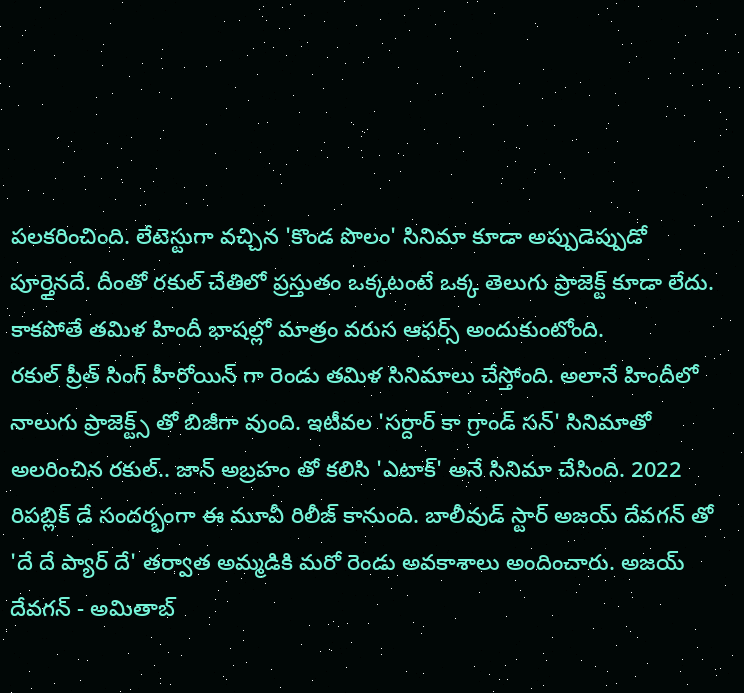పలకరించింది. లేటెస్టుగా వచ్చిన 'కొండ పొలం' సినిమా కూడా అప్పుడెప్పుడో పూర్తైనదే. దీంతో రకుల్ చేతిలో ప్రస్తుతం ఒక్కటంటే ఒక్క తెలుగు ప్రాజెక్ట్ కూడా లేదు. కాకపోతే తమిళ హిందీ భాషల్లో మాత్రం వరుస ఆఫర్స్ అందుకుంటోంది.
రకుల్ ప్రీత్ సింగ్ హీరోయిన్ గా రెండు తమిళ సినిమాలు చేస్తోంది. అలానే హిందీలో నాలుగు ప్రాజెక్ట్స్ తో బిజీగా వుంది. ఇటీవల 'సర్దార్ కా గ్రాండ్ సన్' సినిమాతో అలరించిన రకుల్.. జాన్ అబ్రహం తో కలిసి 'ఎటాక్' అనే సినిమా చేసింది. 2022 రిపబ్లిక్ డే సందర్భంగా ఈ మూవీ రిలీజ్ కానుంది. బాలీవుడ్ స్టార్ అజయ్ దేవగన్ తో 'దే దే ప్యార్ దే' తర్వాత అమ్మడికి మరో రెండు అవకాశాలు అందించారు. అజయ్ దేవగన్ - అమితాబ్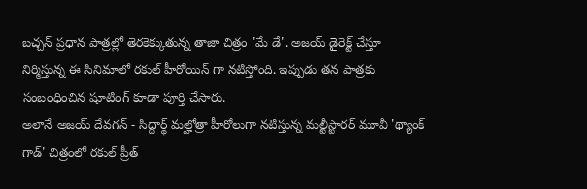బచ్చన్ ప్రధాన పాత్రల్లో తెరకెక్కుతున్న తాజా చిత్రం 'మే డే'. అజయ్ డైరెక్ట్ చేస్తూ నిర్మిస్తున్న ఈ సినిమాలో రకుల్ హీరోయిన్ గా నటిస్తోంది. ఇప్పుడు తన పాత్రకు సంబంధించిన షూటింగ్ కూడా పూర్తి చేసారు.
అలానే అజయ్ దేవగన్ - సిద్దార్థ్ మల్హోత్రా హీరోలుగా నటిస్తున్న మల్టీస్టారర్ మూవీ 'థ్యాంక్ గాడ్' చిత్రంలో రకుల్ ప్రీత్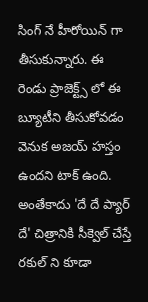సింగ్ నే హీరోయిన్ గా తీసుకున్నారు. ఈ రెండు ప్రాజెక్ట్స్ లో ఈ బ్యూటీని తీసుకోవడం వెనుక అజయ్ హస్తం ఉందని టాక్ ఉంది. అంతేకాదు 'దే దే ప్యార్ దే' చిత్రానికి సీక్వెల్ చేస్తే రకుల్ ని కూడా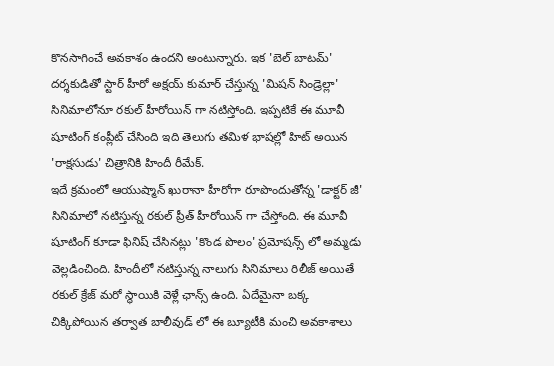కొనసాగించే అవకాశం ఉందని అంటున్నారు. ఇక 'బెల్ బాటమ్' దర్శకుడితో స్టార్ హీరో అక్షయ్ కుమార్ చేస్తున్న 'మిషన్ సిండ్రెల్లా' సినిమాలోనూ రకుల్ హీరోయిన్ గా నటిస్తోంది. ఇప్పటికే ఈ మూవీ షూటింగ్ కంప్లీట్ చేసింది ఇది తెలుగు తమిళ భాషల్లో హిట్ అయిన 'రాక్షసుడు' చిత్రానికి హిందీ రీమేక్.
ఇదే క్రమంలో ఆయుష్మాన్ ఖురానా హీరోగా రూపొందుతోన్న 'డాక్టర్ జీ' సినిమాలో నటిస్తున్న రకుల్ ప్రీత్ హీరోయిన్ గా చేస్తోంది. ఈ మూవీ షూటింగ్ కూడా ఫినిష్ చేసినట్లు 'కొండ పొలం' ప్రమోషన్స్ లో అమ్మడు వెల్లడించింది. హిందీలో నటిస్తున్న నాలుగు సినిమాలు రిలీజ్ అయితే రకుల్ క్రేజ్ మరో స్థాయికి వెళ్లే ఛాన్స్ ఉంది. ఏదేమైనా బక్క చిక్కిపోయిన తర్వాత బాలీవుడ్ లో ఈ బ్యూటీకి మంచి అవకాశాలు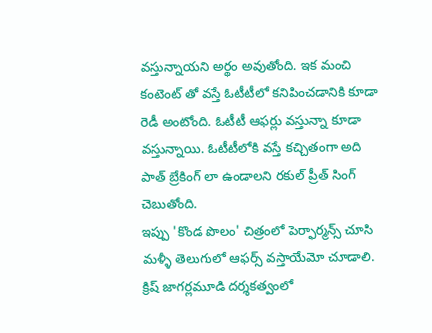వస్తున్నాయని అర్థం అవుతోంది. ఇక మంచి కంటెంట్ తో వస్తే ఓటీటీలో కనిపించడానికి కూడా రెడీ అంటోంది. ఓటీటీ ఆఫర్లు వస్తున్నా కూడా వస్తున్నాయి. ఓటీటీలోకి వస్తే కచ్చితంగా అది పాత్ బ్రేకింగ్ లా ఉండాలని రకుల్ ప్రీత్ సింగ్ చెబుతోంది.
ఇప్పు 'కొండ పొలం' చిత్రంలో పెర్ఫార్మన్స్ చూసి మళ్ళీ తెలుగులో ఆఫర్స్ వస్తాయేమో చూడాలి. క్రిష్ జాగర్లమూడి దర్శకత్వంలో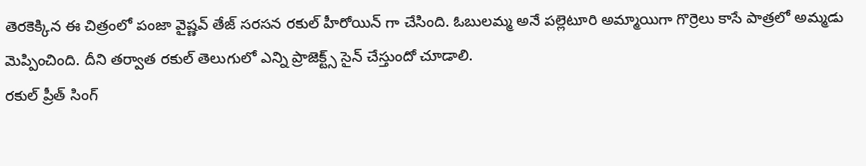తెరకెక్కిన ఈ చిత్రంలో పంజా వైష్ణవ్ తేజ్ సరసన రకుల్ హీరోయిన్ గా చేసింది. ఓబులమ్మ అనే పల్లెటూరి అమ్మాయిగా గొర్రెలు కాసే పాత్రలో అమ్మడు మెప్పించింది. దీని తర్వాత రకుల్ తెలుగులో ఎన్ని ప్రాజెక్ట్స్ సైన్ చేస్తుందో చూడాలి.
రకుల్ ప్రీత్ సింగ్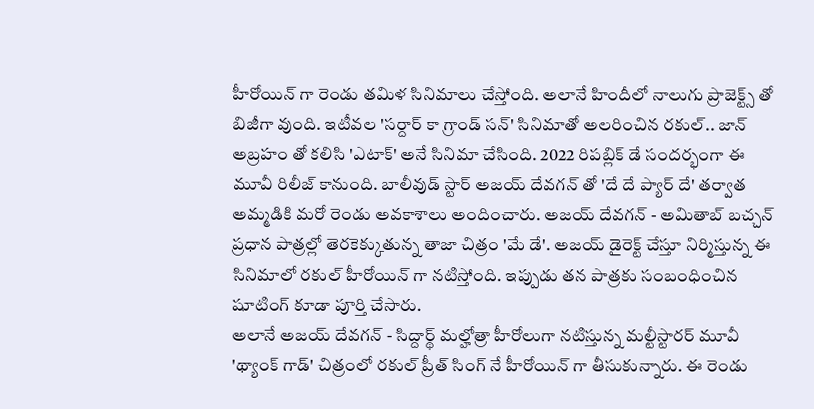హీరోయిన్ గా రెండు తమిళ సినిమాలు చేస్తోంది. అలానే హిందీలో నాలుగు ప్రాజెక్ట్స్ తో బిజీగా వుంది. ఇటీవల 'సర్దార్ కా గ్రాండ్ సన్' సినిమాతో అలరించిన రకుల్.. జాన్ అబ్రహం తో కలిసి 'ఎటాక్' అనే సినిమా చేసింది. 2022 రిపబ్లిక్ డే సందర్భంగా ఈ మూవీ రిలీజ్ కానుంది. బాలీవుడ్ స్టార్ అజయ్ దేవగన్ తో 'దే దే ప్యార్ దే' తర్వాత అమ్మడికి మరో రెండు అవకాశాలు అందించారు. అజయ్ దేవగన్ - అమితాబ్ బచ్చన్ ప్రధాన పాత్రల్లో తెరకెక్కుతున్న తాజా చిత్రం 'మే డే'. అజయ్ డైరెక్ట్ చేస్తూ నిర్మిస్తున్న ఈ సినిమాలో రకుల్ హీరోయిన్ గా నటిస్తోంది. ఇప్పుడు తన పాత్రకు సంబంధించిన షూటింగ్ కూడా పూర్తి చేసారు.
అలానే అజయ్ దేవగన్ - సిద్దార్థ్ మల్హోత్రా హీరోలుగా నటిస్తున్న మల్టీస్టారర్ మూవీ 'థ్యాంక్ గాడ్' చిత్రంలో రకుల్ ప్రీత్ సింగ్ నే హీరోయిన్ గా తీసుకున్నారు. ఈ రెండు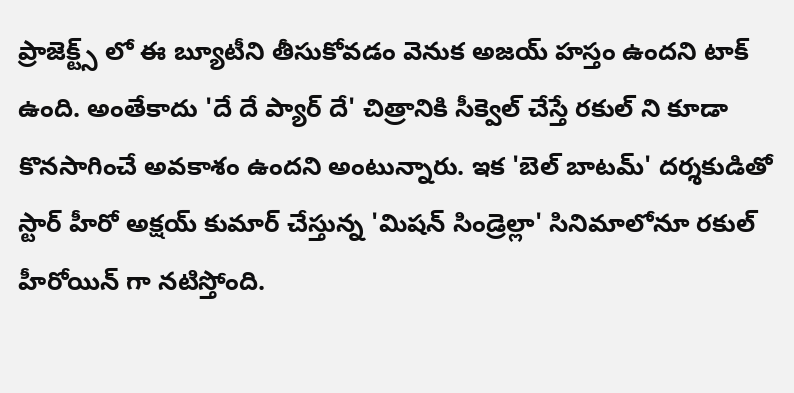ప్రాజెక్ట్స్ లో ఈ బ్యూటీని తీసుకోవడం వెనుక అజయ్ హస్తం ఉందని టాక్ ఉంది. అంతేకాదు 'దే దే ప్యార్ దే' చిత్రానికి సీక్వెల్ చేస్తే రకుల్ ని కూడా కొనసాగించే అవకాశం ఉందని అంటున్నారు. ఇక 'బెల్ బాటమ్' దర్శకుడితో స్టార్ హీరో అక్షయ్ కుమార్ చేస్తున్న 'మిషన్ సిండ్రెల్లా' సినిమాలోనూ రకుల్ హీరోయిన్ గా నటిస్తోంది.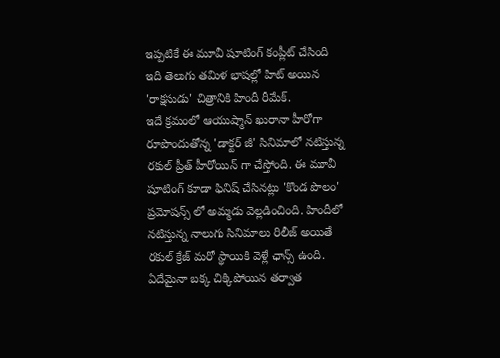ఇప్పటికే ఈ మూవీ షూటింగ్ కంప్లీట్ చేసింది ఇది తెలుగు తమిళ భాషల్లో హిట్ అయిన 'రాక్షసుడు' చిత్రానికి హిందీ రీమేక్.
ఇదే క్రమంలో ఆయుష్మాన్ ఖురానా హీరోగా రూపొందుతోన్న 'డాక్టర్ జీ' సినిమాలో నటిస్తున్న రకుల్ ప్రీత్ హీరోయిన్ గా చేస్తోంది. ఈ మూవీ షూటింగ్ కూడా ఫినిష్ చేసినట్లు 'కొండ పొలం' ప్రమోషన్స్ లో అమ్మడు వెల్లడించింది. హిందీలో నటిస్తున్న నాలుగు సినిమాలు రిలీజ్ అయితే రకుల్ క్రేజ్ మరో స్థాయికి వెళ్లే ఛాన్స్ ఉంది. ఏదేమైనా బక్క చిక్కిపోయిన తర్వాత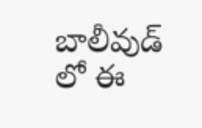బాలీవుడ్ లో ఈ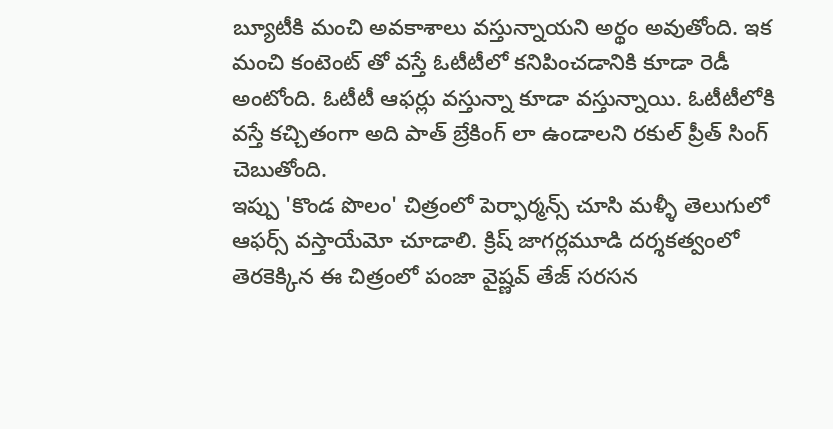బ్యూటీకి మంచి అవకాశాలు వస్తున్నాయని అర్థం అవుతోంది. ఇక మంచి కంటెంట్ తో వస్తే ఓటీటీలో కనిపించడానికి కూడా రెడీ అంటోంది. ఓటీటీ ఆఫర్లు వస్తున్నా కూడా వస్తున్నాయి. ఓటీటీలోకి వస్తే కచ్చితంగా అది పాత్ బ్రేకింగ్ లా ఉండాలని రకుల్ ప్రీత్ సింగ్ చెబుతోంది.
ఇప్పు 'కొండ పొలం' చిత్రంలో పెర్ఫార్మన్స్ చూసి మళ్ళీ తెలుగులో ఆఫర్స్ వస్తాయేమో చూడాలి. క్రిష్ జాగర్లమూడి దర్శకత్వంలో తెరకెక్కిన ఈ చిత్రంలో పంజా వైష్ణవ్ తేజ్ సరసన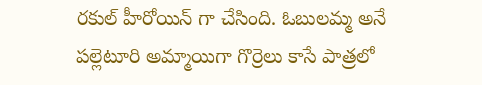రకుల్ హీరోయిన్ గా చేసింది. ఓబులమ్మ అనే పల్లెటూరి అమ్మాయిగా గొర్రెలు కాసే పాత్రలో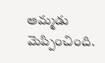అమ్మడు మెప్పించింది.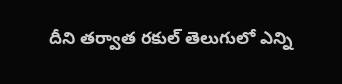దీని తర్వాత రకుల్ తెలుగులో ఎన్ని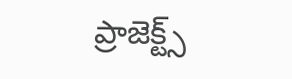ప్రాజెక్ట్స్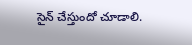సైన్ చేస్తుందో చూడాలి.